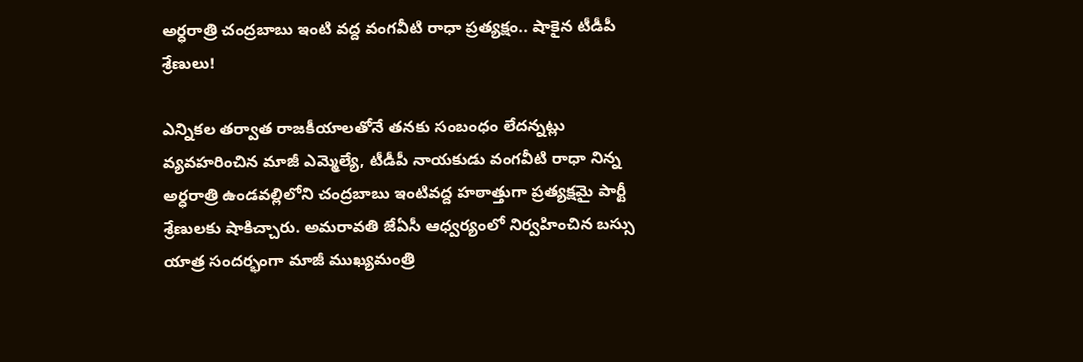అర్ధరాత్రి చంద్రబాబు ఇంటి వద్ద వంగవీటి రాధా ప్రత్యక్షం.. షాకైన టీడీపీ శ్రేణులు!

ఎన్నికల తర్వాత రాజకీయాలతోనే తనకు సంబంధం లేదన్నట్లు వ్యవహరించిన మాజీ ఎమ్మెల్యే, టీడీపీ నాయకుడు వంగవీటి రాధా నిన్న అర్ధరాత్రి ఉండవల్లిలోని చంద్రబాబు ఇంటివద్ద హఠాత్తుగా ప్రత్యక్షమై పార్టీ శ్రేణులకు షాకిచ్చారు. అమరావతి జేఏసీ ఆధ్వర్యంలో నిర్వహించిన బస్సు యాత్ర సందర్భంగా మాజీ ముఖ్యమంత్రి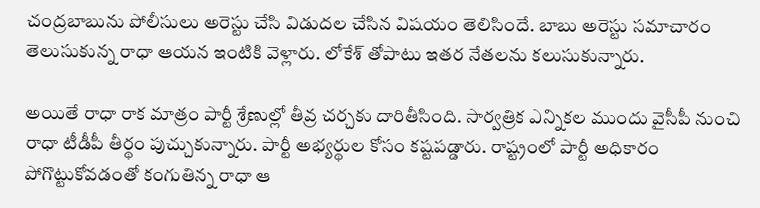చంద్రబాబును పోలీసులు అరెస్టు చేసి విడుదల చేసిన విషయం తెలిసిందే. బాబు అరెస్టు సమాచారం తెలుసుకున్న రాధా ఆయన ఇంటికి వెళ్లారు. లోకేశ్ తోపాటు ఇతర నేతలను కలుసుకున్నారు.

అయితే రాధా రాక మాత్రం పార్టీ శ్రేణుల్లో తీవ్ర చర్చకు దారితీసింది. సార్వత్రిక ఎన్నికల ముందు వైసీపీ నుంచి రాధా టీడీపీ తీర్థం పుచ్చుకున్నారు. పార్టీ అభ్యర్థుల కోసం కష్టపడ్డారు. రాష్ట్రంలో పార్టీ అధికారం పోగొట్టుకోవడంతో కంగుతిన్న రాధా ఆ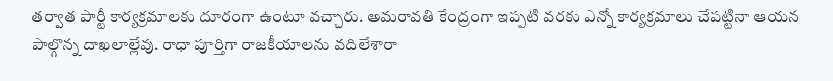తర్వాత పార్టీ కార్యక్రమాలకు దూరంగా ఉంటూ వచ్చారు. అమరావతి కేంద్రంగా ఇప్పటి వరకు ఎన్నో కార్యక్రమాలు చేపట్టినా ఆయన పాల్గొన్న దాఖలాల్లేవు. రాధా పూర్తిగా రాజకీయాలను వదిలేశారా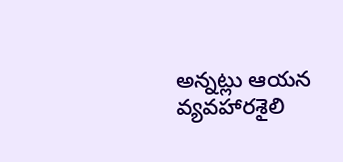అన్నట్లు ఆయన వ్యవహారశైలి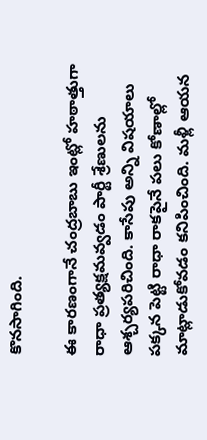కొనసాగింది.

ఈ కారణంగానే చంద్రబాబు ఇంట్లో హఠాత్తుగా రాధా ప్రత్యక్షమవ్వడం పార్టీ శ్రేణులను ఆశ్చర్యపరిచింది. కాసేపు అన్ని విషయాలు పక్కన పెట్టి రాధా రాకపైనే పలు కోణాల్లో మాట్లాడుకోవడం కనిపించింది. మళ్లీ ఆయన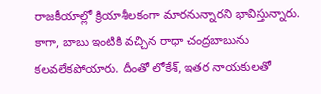రాజకీయాల్లో క్రియాశీలకంగా మారనున్నారని భావిస్తున్నారు. కాగా, బాబు ఇంటికి వచ్చిన రాధా చంద్రబాబును కలవలేకపోయారు. దీంతో లోకేశ్, ఇతర నాయకులతో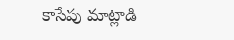కాసేపు మాట్లాడి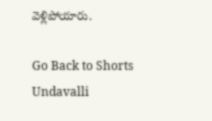వెళ్లిపోయారు.

Go Back to Shorts
Undavalli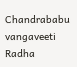Chandrababu
vangaveeti Radha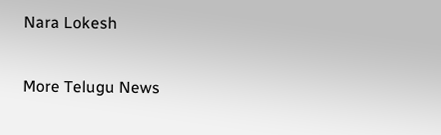Nara Lokesh

More Telugu News